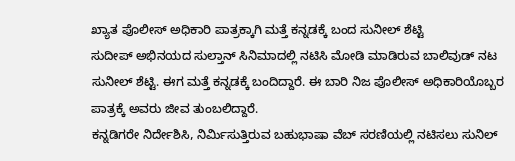ಖ್ಯಾತ ಪೊಲೀಸ್ ಅಧಿಕಾರಿ ಪಾತ್ರಕ್ಕಾಗಿ ಮತ್ತೆ ಕನ್ನಡಕ್ಕೆ ಬಂದ ಸುನೀಲ್ ಶೆಟ್ಟಿ
ಸುದೀಪ್ ಅಭಿನಯದ ಸುಲ್ತಾನ್ ಸಿನಿಮಾದಲ್ಲಿ ನಟಿಸಿ ಮೋಡಿ ಮಾಡಿರುವ ಬಾಲಿವುಡ್ ನಟ ಸುನೀಲ್ ಶೆಟ್ಟಿ. ಈಗ ಮತ್ತೆ ಕನ್ನಡಕ್ಕೆ ಬಂದಿದ್ದಾರೆ. ಈ ಬಾರಿ ನಿಜ ಪೊಲೀಸ್ ಅಧಿಕಾರಿಯೊಬ್ಬರ ಪಾತ್ರಕ್ಕೆ ಅವರು ಜೀವ ತುಂಬಲಿದ್ದಾರೆ.
ಕನ್ನಡಿಗರೇ ನಿರ್ದೇಶಿಸಿ, ನಿರ್ಮಿಸುತ್ತಿರುವ ಬಹುಭಾಷಾ ವೆಬ್ ಸರಣಿಯಲ್ಲಿ ನಟಿಸಲು ಸುನಿಲ್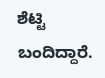ಶೆಟ್ಟಿ ಬಂದಿದ್ದಾರೆ.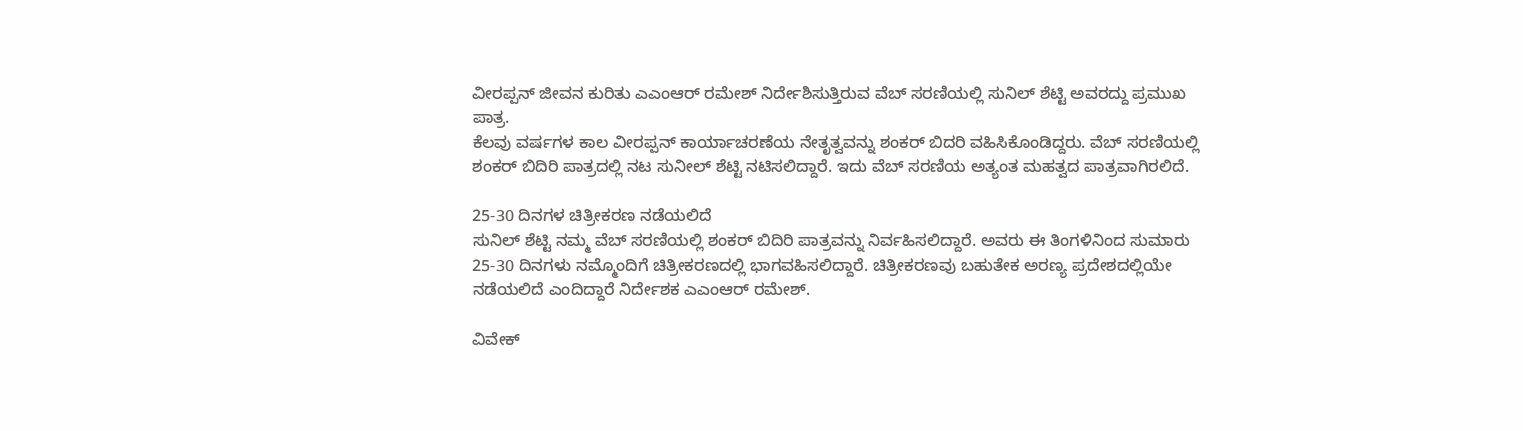ವೀರಪ್ಪನ್ ಜೀವನ ಕುರಿತು ಎಎಂಆರ್ ರಮೇಶ್ ನಿರ್ದೇಶಿಸುತ್ತಿರುವ ವೆಬ್ ಸರಣಿಯಲ್ಲಿ ಸುನಿಲ್ ಶೆಟ್ಟಿ ಅವರದ್ದು ಪ್ರಮುಖ ಪಾತ್ರ.
ಕೆಲವು ವರ್ಷಗಳ ಕಾಲ ವೀರಪ್ಪನ್ ಕಾರ್ಯಾಚರಣೆಯ ನೇತೃತ್ವವನ್ನು ಶಂಕರ್ ಬಿದರಿ ವಹಿಸಿಕೊಂಡಿದ್ದರು. ವೆಬ್ ಸರಣಿಯಲ್ಲಿ ಶಂಕರ್ ಬಿದಿರಿ ಪಾತ್ರದಲ್ಲಿ ನಟ ಸುನೀಲ್ ಶೆಟ್ಟಿ ನಟಿಸಲಿದ್ದಾರೆ. ಇದು ವೆಬ್ ಸರಣಿಯ ಅತ್ಯಂತ ಮಹತ್ವದ ಪಾತ್ರವಾಗಿರಲಿದೆ.

25-30 ದಿನಗಳ ಚಿತ್ರೀಕರಣ ನಡೆಯಲಿದೆ
ಸುನಿಲ್ ಶೆಟ್ಟಿ ನಮ್ಮ ವೆಬ್ ಸರಣಿಯಲ್ಲಿ ಶಂಕರ್ ಬಿದಿರಿ ಪಾತ್ರವನ್ನು ನಿರ್ವಹಿಸಲಿದ್ದಾರೆ. ಅವರು ಈ ತಿಂಗಳಿನಿಂದ ಸುಮಾರು 25-30 ದಿನಗಳು ನಮ್ಮೊಂದಿಗೆ ಚಿತ್ರೀಕರಣದಲ್ಲಿ ಭಾಗವಹಿಸಲಿದ್ದಾರೆ. ಚಿತ್ರೀಕರಣವು ಬಹುತೇಕ ಅರಣ್ಯ ಪ್ರದೇಶದಲ್ಲಿಯೇ ನಡೆಯಲಿದೆ ಎಂದಿದ್ದಾರೆ ನಿರ್ದೇಶಕ ಎಎಂಆರ್ ರಮೇಶ್.

ವಿವೇಕ್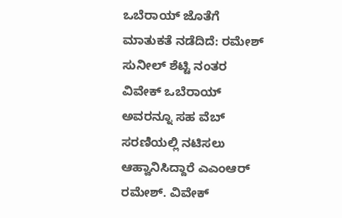ಒಬೆರಾಯ್ ಜೊತೆಗೆ ಮಾತುಕತೆ ನಡೆದಿದೆ: ರಮೇಶ್
ಸುನೀಲ್ ಶೆಟ್ಟಿ ನಂತರ ವಿವೇಕ್ ಒಬೆರಾಯ್ ಅವರನ್ನೂ ಸಹ ವೆಬ್ ಸರಣಿಯಲ್ಲಿ ನಟಿಸಲು ಆಹ್ವಾನಿಸಿದ್ದಾರೆ ಎಎಂಆರ್ ರಮೇಶ್. ವಿವೇಕ್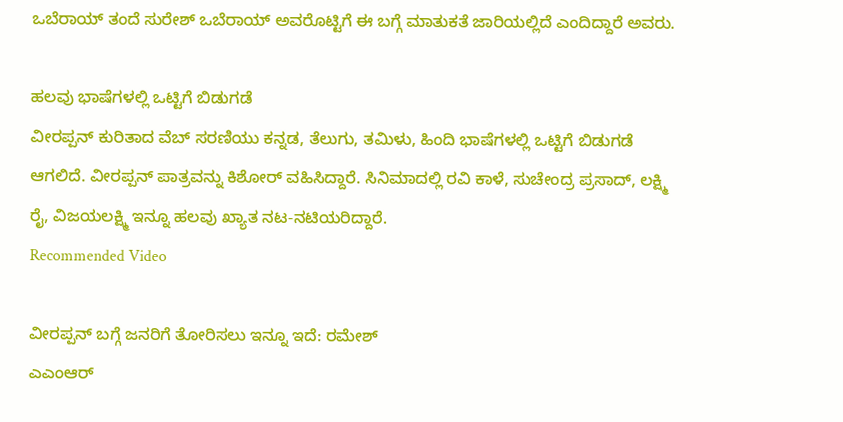ಒಬೆರಾಯ್ ತಂದೆ ಸುರೇಶ್ ಒಬೆರಾಯ್ ಅವರೊಟ್ಟಿಗೆ ಈ ಬಗ್ಗೆ ಮಾತುಕತೆ ಜಾರಿಯಲ್ಲಿದೆ ಎಂದಿದ್ದಾರೆ ಅವರು.

ಹಲವು ಭಾಷೆಗಳಲ್ಲಿ ಒಟ್ಟಿಗೆ ಬಿಡುಗಡೆ
ವೀರಪ್ಪನ್ ಕುರಿತಾದ ವೆಬ್ ಸರಣಿಯು ಕನ್ನಡ, ತೆಲುಗು, ತಮಿಳು, ಹಿಂದಿ ಭಾಷೆಗಳಲ್ಲಿ ಒಟ್ಟಿಗೆ ಬಿಡುಗಡೆ ಆಗಲಿದೆ. ವೀರಪ್ಪನ್ ಪಾತ್ರವನ್ನು ಕಿಶೋರ್ ವಹಿಸಿದ್ದಾರೆ. ಸಿನಿಮಾದಲ್ಲಿ ರವಿ ಕಾಳೆ, ಸುಚೇಂದ್ರ ಪ್ರಸಾದ್, ಲಕ್ಷ್ಮಿ ರೈ, ವಿಜಯಲಕ್ಷ್ಮಿ ಇನ್ನೂ ಹಲವು ಖ್ಯಾತ ನಟ-ನಟಿಯರಿದ್ದಾರೆ.
Recommended Video

ವೀರಪ್ಪನ್ ಬಗ್ಗೆ ಜನರಿಗೆ ತೋರಿಸಲು ಇನ್ನೂ ಇದೆ: ರಮೇಶ್
ಎಎಂಆರ್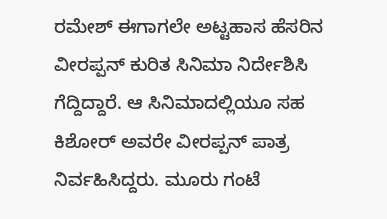ರಮೇಶ್ ಈಗಾಗಲೇ ಅಟ್ಟಹಾಸ ಹೆಸರಿನ ವೀರಪ್ಪನ್ ಕುರಿತ ಸಿನಿಮಾ ನಿರ್ದೇಶಿಸಿ ಗೆದ್ದಿದ್ದಾರೆ. ಆ ಸಿನಿಮಾದಲ್ಲಿಯೂ ಸಹ ಕಿಶೋರ್ ಅವರೇ ವೀರಪ್ಪನ್ ಪಾತ್ರ ನಿರ್ವಹಿಸಿದ್ದರು. ಮೂರು ಗಂಟೆ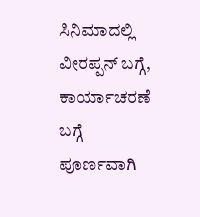ಸಿನಿಮಾದಲ್ಲಿ ವೀರಪ್ಪನ್ ಬಗ್ಗೆ, ಕಾರ್ಯಾಚರಣೆ ಬಗ್ಗೆ ಪೂರ್ಣವಾಗಿ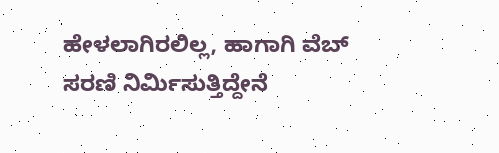ಹೇಳಲಾಗಿರಲಿಲ್ಲ, ಹಾಗಾಗಿ ವೆಬ್ ಸರಣಿ ನಿರ್ಮಿಸುತ್ತಿದ್ದೇನೆ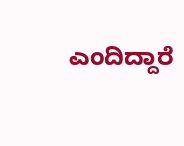ಎಂದಿದ್ದಾರೆ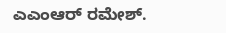ಎಎಂಆರ್ ರಮೇಶ್.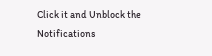Click it and Unblock the Notifications